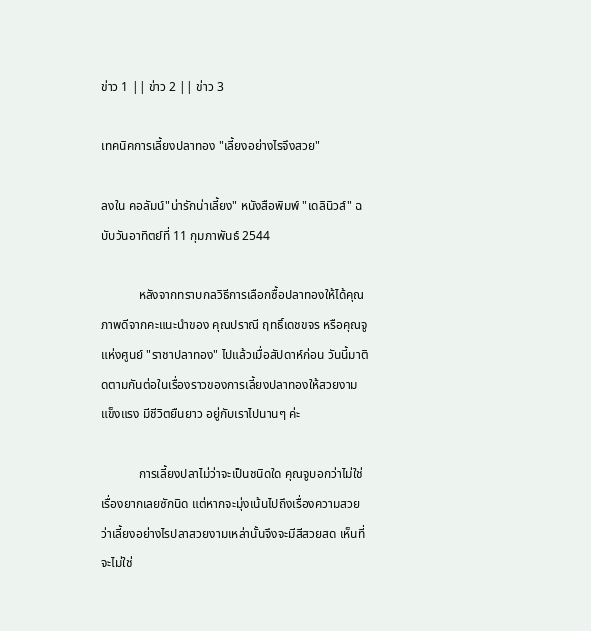ข่าว 1 || ข่าว 2 || ข่าว 3

เทคนิคการเลี้ยงปลาทอง "เลี้ยงอย่างไรจึงสวย"

ลงใน คอลัมน์"น่ารักน่าเลี้ยง" หนังสือพิมพ์ "เดลินิวส์" ฉบับวันอาทิตย์ที่ 11 กุมภาพันธ์ 2544

            หลังจากทราบกลวิธีการเลือกซื้อปลาทองให้ได้คุณภาพดีจากคะแนะนำของ คุณปราณี ฤทธิ์เดชขจร หรือคุณจู แห่งศูนย์ "ราชาปลาทอง" ไปแล้วเมื่อสัปดาห์ก่อน วันนี้มาติดตามกันต่อในเรื่องราวของการเลี้ยงปลาทองให้สวยงาม แข็งแรง มีชีวิตยืนยาว อยู่กับเราไปนานๆ ค่ะ

            การเลี้ยงปลาไม่ว่าจะเป็นชนิดใด คุณจูบอกว่าไม่ใช่เรื่องยากเลยซักนิด แต่หากจะมุ่งเน้นไปถึงเรื่องความสวยว่าเลี้ยงอย่างไรปลาสวยงามเหล่านั้นจึงจะมีสีสวยสด เห็นที่จะไม่ใช่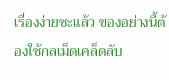เรื่องง่ายซะแล้ว ของอย่างนี้ต้องใช้กลเม็ดเคล็ดลับ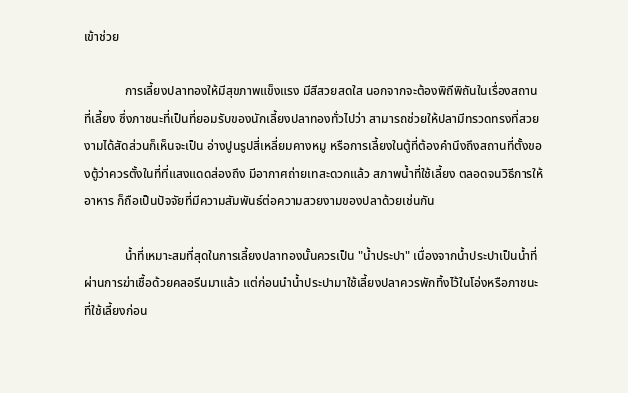เข้าช่วย

             การเลี้ยงปลาทองให้มีสุขภาพแข็งแรง มีสีสวยสดใส นอกจากจะต้องพิถีพิถันในเรื่องสถานที่เลี้ยง ซึ่งภาชนะที่เป็นที่ยอมรับของนักเลี้ยงปลาทองทั่วไปว่า สามารถช่วยให้ปลามีทรวดทรงที่สวยงามได้สัดส่วนก็เห็นจะเป็น อ่างปูนรูปสี่เหลี่ยมคางหมู หรือการเลี้ยงในตู้ที่ต้องคำนึงถึงสถานที่ตั้งของตู้ว่าควรตั้งในที่ที่แสงแดดส่องถึง มีอากาศถ่ายเทสะดวกแล้ว สภาพน้ำที่ใช้เลี้ยง ตลอดจนวิธีการให้อาหาร ก็ถือเป็นปัจจัยที่มีความสัมพันธ์ต่อความสวยงามของปลาด้วยเช่นกัน

             น้ำที่เหมาะสมที่สุดในการเลี้ยงปลาทองนั้นควรเป็น "น้ำประปา" เนื่องจากน้ำประปาเป็นน้ำที่ผ่านการฆ่าเชื้อด้วยคลอรีนมาแล้ว แต่ก่อนนำน้ำประปามาใช้เลี้ยงปลาควรพักทิ้งไว้ในโอ่งหรือภาชนะที่ใช้เลี้ยงก่อน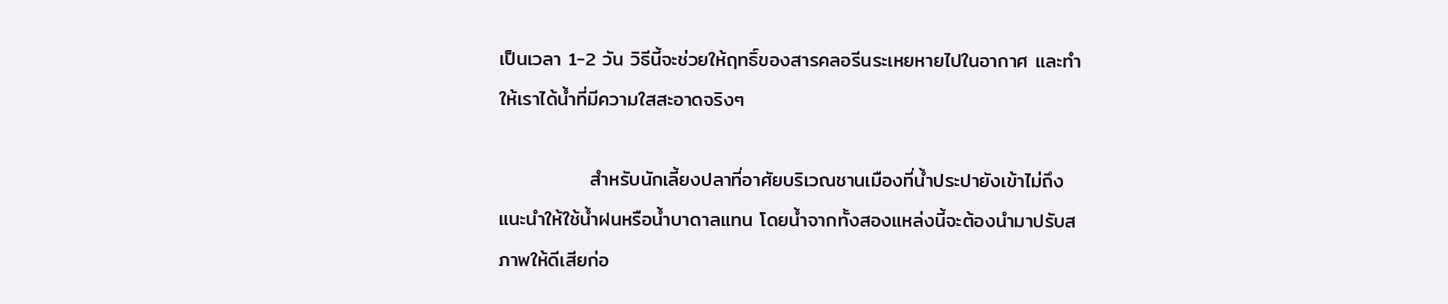เป็นเวลา 1-2 วัน วิธีนี้จะช่วยให้ฤทธิ์ของสารคลอรีนระเหยหายไปในอากาศ และทำให้เราได้น้ำที่มีความใสสะอาดจริงๆ

             สำหรับนักเลี้ยงปลาที่อาศัยบริเวณชานเมืองที่น้ำประปายังเข้าไม่ถึง แนะนำให้ใช้น้ำฝนหรือน้ำบาดาลแทน โดยน้ำจากทั้งสองแหล่งนี้จะต้องนำมาปรับสภาพให้ดีเสียก่อ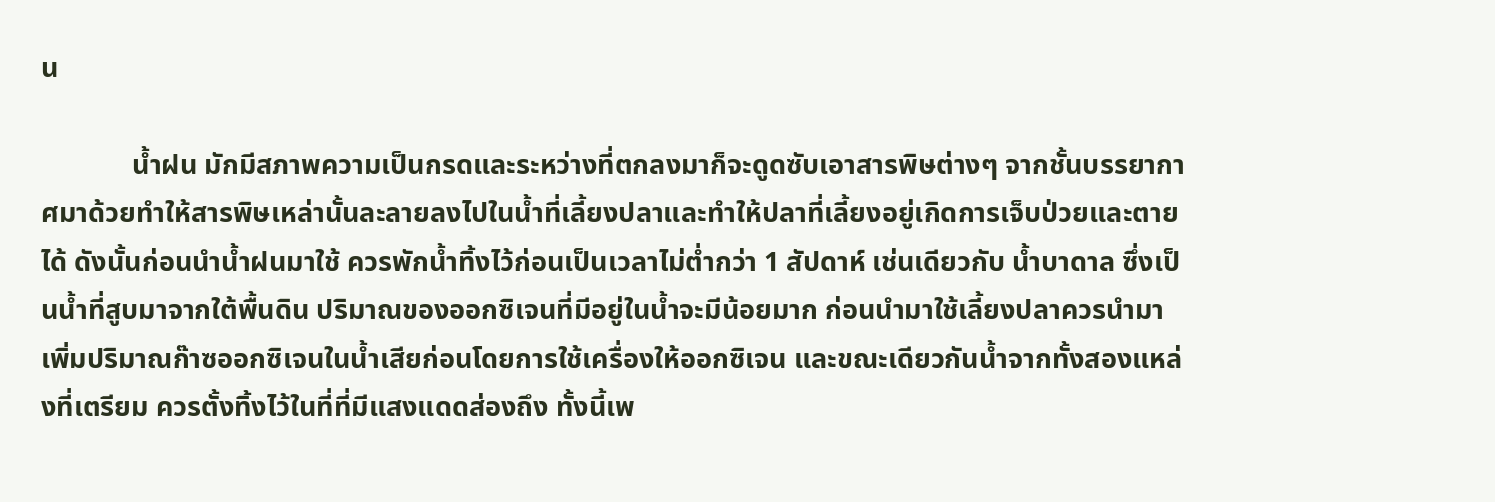น

             น้ำฝน มักมีสภาพความเป็นกรดและระหว่างที่ตกลงมาก็จะดูดซับเอาสารพิษต่างๆ จากชั้นบรรยากาศมาด้วยทำให้สารพิษเหล่านั้นละลายลงไปในน้ำที่เลี้ยงปลาและทำให้ปลาที่เลี้ยงอยู่เกิดการเจ็บป่วยและตายได้ ดังนั้นก่อนนำน้ำฝนมาใช้ ควรพักน้ำทิ้งไว้ก่อนเป็นเวลาไม่ต่ำกว่า 1 สัปดาห์ เช่นเดียวกับ น้ำบาดาล ซึ่งเป็นน้ำที่สูบมาจากใต้พื้นดิน ปริมาณของออกซิเจนที่มีอยู่ในน้ำจะมีน้อยมาก ก่อนนำมาใช้เลี้ยงปลาควรนำมาเพิ่มปริมาณก๊าซออกซิเจนในน้ำเสียก่อนโดยการใช้เครื่องให้ออกซิเจน และขณะเดียวกันน้ำจากทั้งสองแหล่งที่เตรียม ควรตั้งทิ้งไว้ในที่ที่มีแสงแดดส่องถึง ทั้งนี้เพ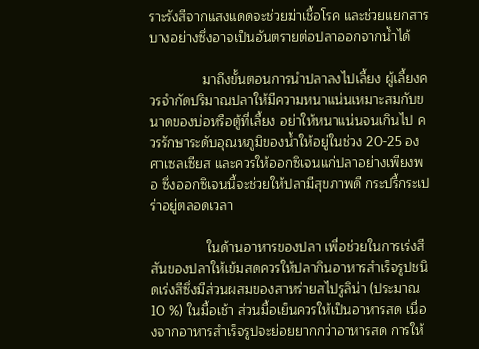ราะรังสีจากแสงแดดจะช่วยฆ่าเชื้อโรค และช่วยแยกสารบางอย่างซึ่งอาจเป็นอันตรายต่อปลาออกจากน้ำได้

              มาถึงขั้นตอนการนำปลาลงไปเลี้ยง ผู้เลี้ยงควรจำกัดปริมาณปลาให้มีความหนาแน่นเหมาะสมกับขนาดของบ่อหรือตู้ที่เลี้ยง อย่าให้หนาแน่นจนเกินไป ควรรักษาระดับอุณหภูมิของน้ำให้อยู่ในช่วง 20-25 องศาเซลเซียส และควรให้ออกซิเจนแก่ปลาอย่างเพียงพอ ซึ่งออกซิเจนนี้จะช่วยให้ปลามีสุขภาพดี กระปรี้กระเปร่าอยู่ตลอดเวลา

               ในด้านอาหารของปลา เพื่อช่วยในการเร่งสีสันของปลาให้เข้มสดควรให้ปลากินอาหารสำเร็จรูปชนิดเร่งสีซึ่งมีส่วนผสมของสาหร่ายสไปรูลิน่า (ประมาณ 10 %) ในมื้อเช้า ส่วนมื้อเย็นควรให้เป็นอาหารสด เนื่องจากอาหารสำเร็จรูปจะย่อยยากกว่าอาหารสด การให้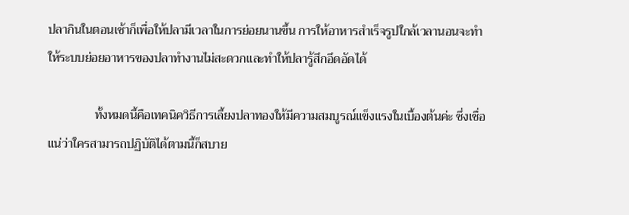ปลากินในตอนเช้าก็เพื่อให้ปลามีเวลาในการย่อยนานขึ้น การให้อาหารสำเร็จรูปใกล้เวลานอนจะทำให้ระบบย่อยอาหารของปลาทำงานไม่สะดวกและทำให้ปลารู้สึกอึดอัดได้

               ทั้งหมดนี้คือเทคนิควิธีการเลี้ยงปลาทองให้มีความสมบูรณ์แข็งแรงในเบื้องต้นค่ะ ซึ่งเชื่อแน่ว่าใครสามารถปฏิบัติได้ตามนี้ก็สบาย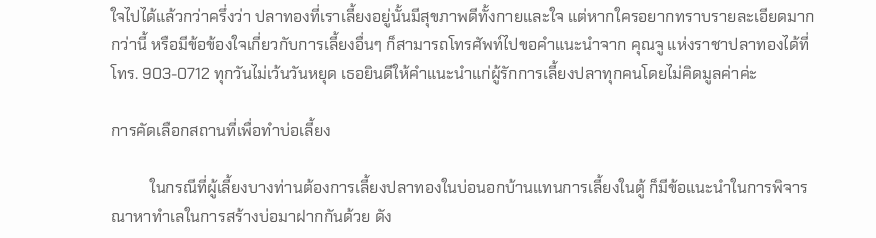ใจไปได้แล้วกว่าครึ่งว่า ปลาทองที่เราเลี้ยงอยู่นั้นมีสุขภาพดีทั้งกายและใจ แต่หากใครอยากทราบรายละเอียดมากกว่านี้ หรือมีข้อข้องใจเกี่ยวกับการเลี้ยงอื่นๆ ก็สามารถโทรศัพท์ไปขอคำแนะนำจาก คุณจู แห่งราชาปลาทองได้ที่ โทร. 903-0712 ทุกวันไม่เว้นวันหยุด เธอยินดีให้คำแนะนำแก่ผู้รักการเลี้ยงปลาทุกคนโดยไม่คิดมูลค่าค่ะ

การคัดเลือกสถานที่เพื่อทำบ่อเลี้ยง

          ในกรณีที่ผู้เลี้ยงบางท่านต้องการเลี้ยงปลาทองในบ่อนอกบ้านแทนการเลี้ยงในตู้ ก็มีข้อแนะนำในการพิจารณาหาทำเลในการสร้างบ่อมาฝากกันด้วย ดัง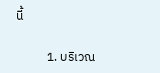นี้

           1. บริเวณ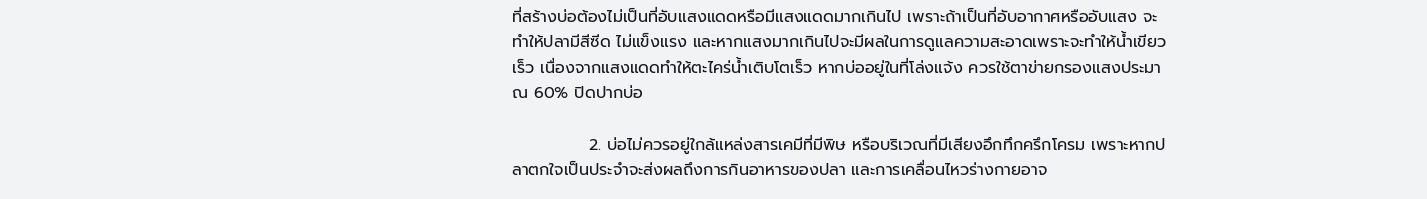ที่สร้างบ่อต้องไม่เป็นที่อับแสงแดดหรือมีแสงแดดมากเกินไป เพราะถ้าเป็นที่อับอากาศหรืออับแสง จะทำให้ปลามีสีซีด ไม่แข็งแรง และหากแสงมากเกินไปจะมีผลในการดูแลความสะอาดเพราะจะทำให้น้ำเขียวเร็ว เนื่องจากแสงแดดทำให้ตะไคร่น้ำเติบโตเร็ว หากบ่ออยู่ในที่โล่งแจ้ง ควรใช้ตาข่ายกรองแสงประมาณ 60% ปิดปากบ่อ

             2. บ่อไม่ควรอยู่ใกล้แหล่งสารเคมีที่มีพิษ หรือบริเวณที่มีเสียงอึกทึกครึกโครม เพราะหากปลาตกใจเป็นประจำจะส่งผลถึงการกินอาหารของปลา และการเคลื่อนไหวร่างกายอาจ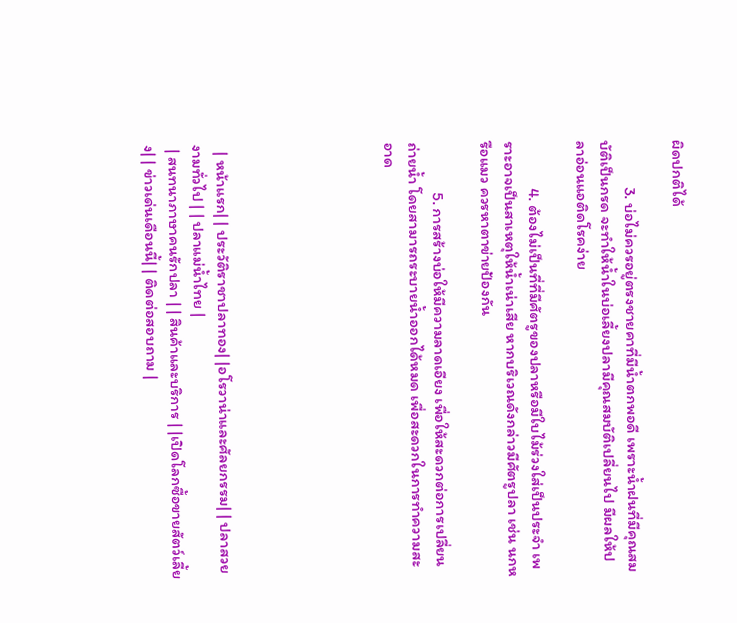ผิดปกติได้

             3. บ่อไม่ควรอยู่ตรงชายคาที่มีน้ำตกพอดี เพราะน้ำฝนที่มีคุณสมบัติเป็นกรด จะทำให้น้ำในบ่อเลี้ยงปลามีคุณสมบัติเปลี่ยนไป มีผลให้ปลาอ่อนแอติดโรคง่าย

             4. ต้องไม่เป็นที่ที่มีศัตรูของปลาหรือมีใบไม้ร่วงใส่เป็นประจำ เพราะอาจเป็นสาเหตุให้น้ำเน่าเสีย หากบริเวณดังกล่าวมีศัตรูปลา เช่น นกหรือแมว ควรหาตาข่ายป้องกัน

              5. การสร้างบ่อให้มีความลาดเอียง เพื่อให้สะดวกต่อการเปลี่ยนถ่ายน้ำ โดยสามารถระบายน้ำออกได้หมด เพื่อสะดวกในการทำความสะอาด






  | หน้าแรก| | ประวัติราชาปลาทอง| |อโรวาน่าและศัลยกรรม| | ปลาสวยงามทั่วไป | | ปลาแม่น้ำไทย |
 | สนทนาภาษาคนรักปลา | | สินค้าและบริการ | |เปิดโลกซื้อขายสัตว์เลี้ยง| | ข่าวเด่นเดือนนี้| | ติดต่อสอบถาม |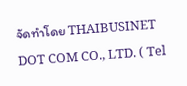จัดทำโดย THAIBUSINET DOT COM CO., LTD. ( Tel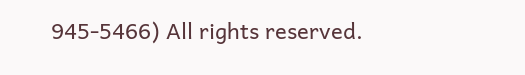945-5466) All rights reserved.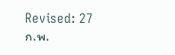Revised: 27 ก.พ.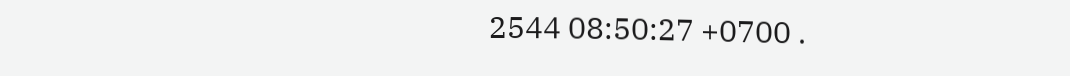2544 08:50:27 +0700 .